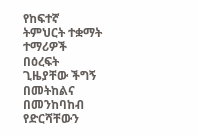የከፍተኛ ትምህርት ተቋማት ተማሪዎች በዕረፍት ጊዜያቸው ችግኝ በመትከልና በመንከባከብ የድርሻቸውን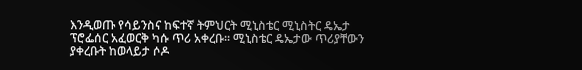እንዲወጡ የሳይንስና ከፍተኛ ትምህርት ሚኒስቴር ሚኒስትር ዴኤታ ፕሮፌሰር አፈወርቅ ካሱ ጥሪ አቀረቡ፡፡ ሚኒስቴር ዴኤታው ጥሪያቸውን ያቀረቡት ከወላይታ ሶዶ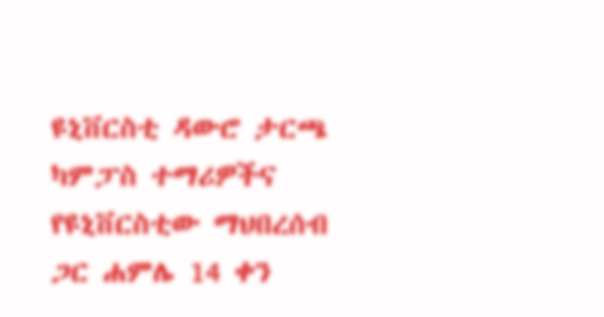ዩኒቨርስቲ ዳውሮ ታርጫ ካምፓስ ተማሪዎችና የዩኒቨርስቲው ማህበረሰብ ጋር ሐምሌ 14 ቀን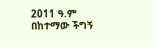2011 ዓ.ም በከተማው ችግኝ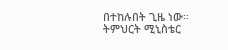በተከሉበት ጊዜ ነው፡፡ ትምህርት ሚኒስቴር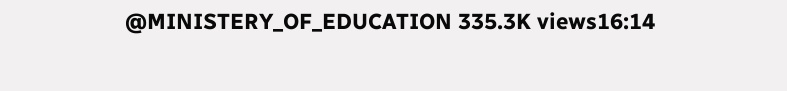@MINISTERY_OF_EDUCATION 335.3K views16:14